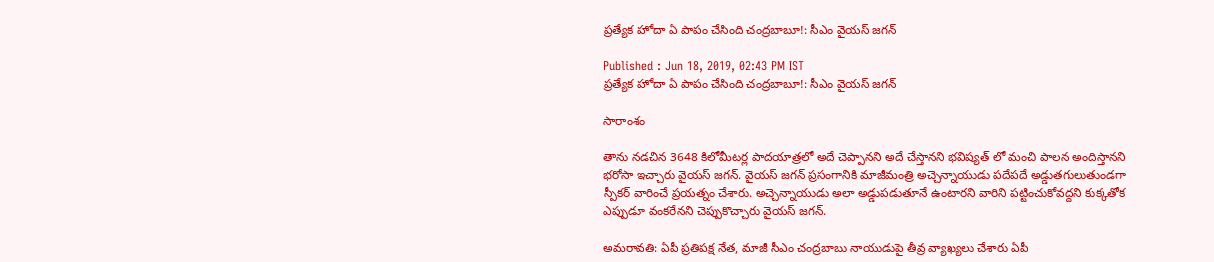ప్రత్యేక హోదా ఏ పాపం చేసింది చంద్రబాబూ!: సీఎం వైయస్ జగన్

Published : Jun 18, 2019, 02:43 PM IST
ప్రత్యేక హోదా ఏ పాపం చేసింది చంద్రబాబూ!: సీఎం వైయస్ జగన్

సారాంశం

తాను నడచిన 3648 కిలోమీటర్ల పాదయాత్రలో అదే చెప్పానని అదే చేస్తానని భవిష్యత్ లో మంచి పాలన అందిస్తానని భరోసా ఇచ్చారు వైయస్ జగన్. వైయస్ జగన్ ప్రసంగానికి మాజీమంత్రి అచ్చెన్నాయుడు పదేపదే అడ్డుతగులుతుండగా స్పీకర్ వారించే ప్రయత్నం చేశారు. అచ్చెన్నాయుడు అలా అడ్డుపడుతూనే ఉంటారని వారిని పట్టించుకోవద్దని కుక్కతోక ఎప్పుడూ వంకరేనని చెప్పుకొచ్చారు వైయస్ జగన్.

అమరావతి: ఏపీ ప్రతిపక్ష నేత, మాజీ సీఎం చంద్రబాబు నాయుడుపై తీవ్ర వ్యాఖ్యలు చేశారు ఏపీ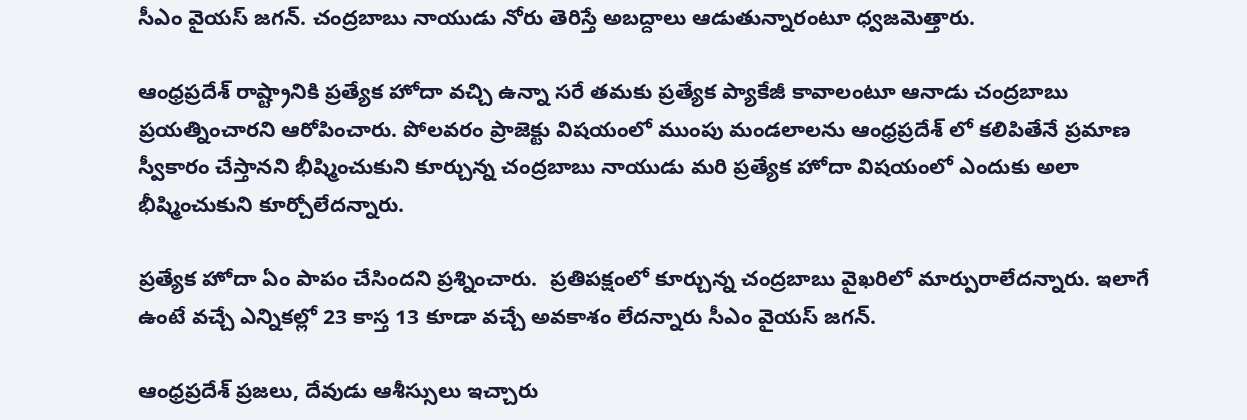సీఎం వైయస్ జగన్. చంద్రబాబు నాయుడు నోరు తెరిస్తే అబద్దాలు ఆడుతున్నారంటూ ధ్వజమెత్తారు.

ఆంధ్రప్రదేశ్ రాష్ట్రానికి ప్రత్యేక హోదా వచ్చి ఉన్నా సరే తమకు ప్రత్యేక ప్యాకేజీ కావాలంటూ ఆనాడు చంద్రబాబు ప్రయత్నించారని ఆరోపించారు. పోలవరం ప్రాజెక్టు విషయంలో ముంపు మండలాలను ఆంధ్రప్రదేశ్ లో కలిపితేనే ప్రమాణ స్వీకారం చేస్తానని భీష్మించుకుని కూర్చున్న చంద్రబాబు నాయుడు మరి ప్రత్యేక హోదా విషయంలో ఎందుకు అలా భీష్మించుకుని కూర్చోలేదన్నారు.

ప్రత్యేక హోదా ఏం పాపం చేసిందని ప్రశ్నించారు.  ప్రతిపక్షంలో కూర్చున్న చంద్రబాబు వైఖరిలో మార్పురాలేదన్నారు. ఇలాగే ఉంటే వచ్చే ఎన్నికల్లో 23 కాస్త 13 కూడా వచ్చే అవకాశం లేదన్నారు సీఎం వైయస్ జగన్.

ఆంధ్రప్రదేశ్ ప్రజలు, దేవుడు ఆశీస్సులు ఇచ్చారు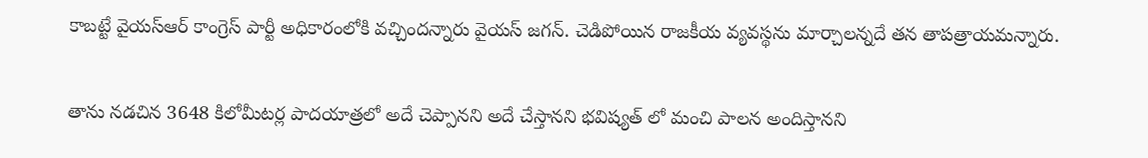కాబట్టే వైయస్ఆర్ కాంగ్రెస్ పార్టీ అధికారంలోకి వచ్చిందన్నారు వైయస్ జగన్. చెడిపోయిన రాజకీయ వ్యవస్థను మార్చాలన్నదే తన తాపత్రాయమన్నారు.

తాను నడచిన 3648 కిలోమీటర్ల పాదయాత్రలో అదే చెప్పానని అదే చేస్తానని భవిష్యత్ లో మంచి పాలన అందిస్తానని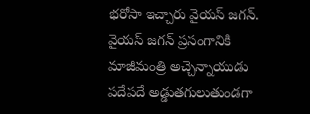భరోసా ఇచ్చారు వైయస్ జగన్. వైయస్ జగన్ ప్రసంగానికి మాజీమంత్రి అచ్చెన్నాయుడు పదేపదే అడ్డుతగులుతుండగా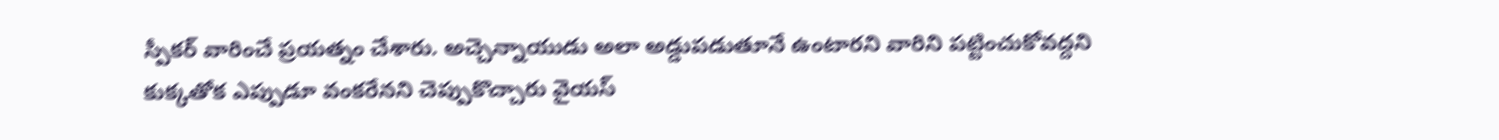స్పీకర్ వారించే ప్రయత్నం చేశారు. అచ్చెన్నాయుడు అలా అడ్డుపడుతూనే ఉంటారని వారిని పట్టించుకోవద్దని కుక్కతోక ఎప్పుడూ వంకరేనని చెప్పుకొచ్చారు వైయస్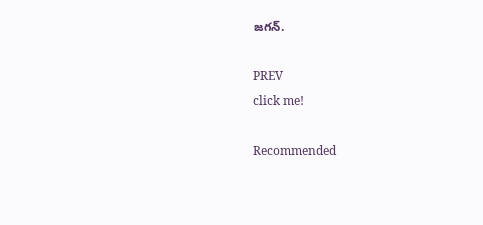జగన్.

PREV
click me!

Recommended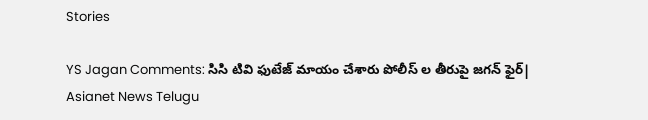Stories

YS Jagan Comments: సిసి టివి ఫుటేజ్ మాయం చేశారు పోలీస్ ల తీరుపై జగన్ ఫైర్| Asianet News Telugu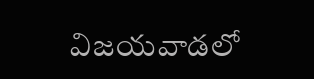విజయవాడలో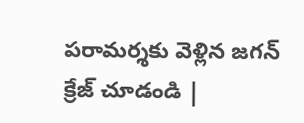పరామర్శకు వెళ్లిన జగన్ క్రేజ్ చూడండి |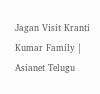Jagan Visit Kranti Kumar Family | Asianet Telugu